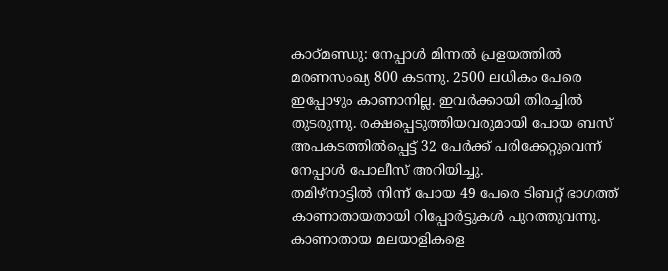കാഠ്മണ്ഡു: നേപ്പാൾ മിന്നൽ പ്രളയത്തിൽ മരണസംഖ്യ 800 കടന്നു. 2500 ലധികം പേരെ ഇപ്പോഴും കാണാനില്ല. ഇവർക്കായി തിരച്ചിൽ തുടരുന്നു. രക്ഷപ്പെടുത്തിയവരുമായി പോയ ബസ് അപകടത്തിൽപ്പെട്ട് 32 പേർക്ക് പരിക്കേറ്റുവെന്ന് നേപ്പാൾ പോലീസ് അറിയിച്ചു.
തമിഴ്നാട്ടിൽ നിന്ന് പോയ 49 പേരെ ടിബറ്റ് ഭാഗത്ത് കാണാതായതായി റിപ്പോർട്ടുകൾ പുറത്തുവന്നു. കാണാതായ മലയാളികളെ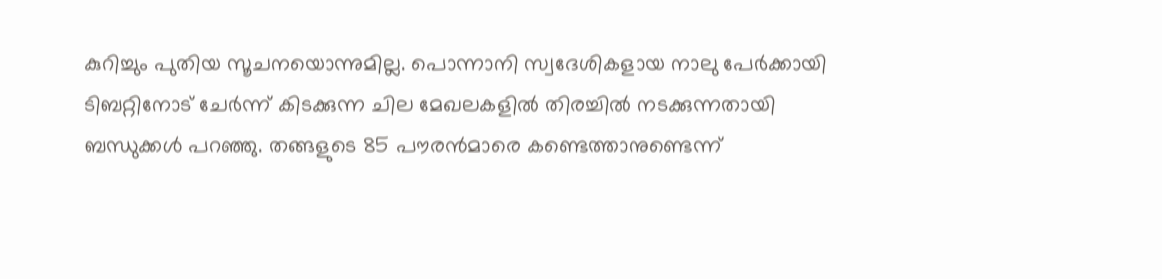കുറിച്ചും പുതിയ സൂചനയൊന്നുമില്ല. പൊന്നാനി സ്വദേശികളായ നാലു പേർക്കായി ടിബറ്റിനോട് ചേർന്ന് കിടക്കുന്ന ചില മേഖലകളിൽ തിരച്ചിൽ നടക്കുന്നതായി ബന്ധുക്കൾ പറഞ്ഞു. തങ്ങളുടെ 85 പൗരൻമാരെ കണ്ടെത്താനുണ്ടെന്ന്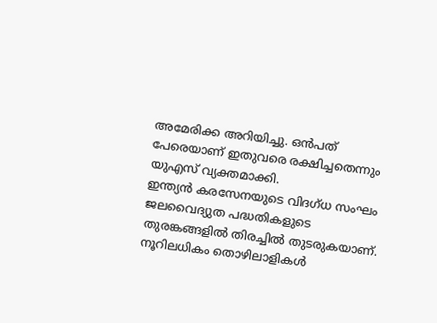അമേരിക്ക അറിയിച്ചു. ഒൻപത് പേരെയാണ് ഇതുവരെ രക്ഷിച്ചതെന്നും യുഎസ് വ്യക്തമാക്കി.
ഇന്ത്യൻ കരസേനയുടെ വിദഗ്ധ സംഘം ജലവൈദ്യുത പദ്ധതികളുടെ തുരങ്കങ്ങളിൽ തിരച്ചിൽ തുടരുകയാണ്. നൂറിലധികം തൊഴിലാളികൾ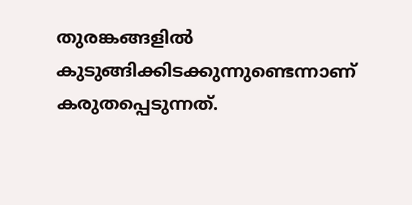തുരങ്കങ്ങളിൽ കുടുങ്ങിക്കിടക്കുന്നുണ്ടെന്നാണ് കരുതപ്പെടുന്നത്.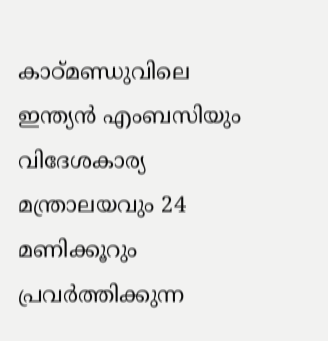കാഠ്മണ്ഡുവിലെ ഇന്ത്യൻ എംബസിയും വിദേശകാര്യ മന്ത്രാലയവും 24 മണിക്കൂറും പ്രവർത്തിക്കുന്ന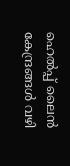ഹെൽപ്പ് ലൈൻ കേന്ദ്രങ്ങൾ വഴി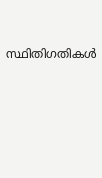സ്ഥിതിഗതികൾ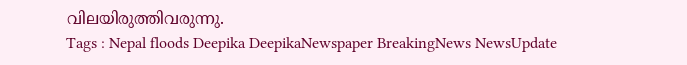വിലയിരുത്തിവരുന്നു.
Tags : Nepal floods Deepika DeepikaNewspaper BreakingNews NewsUpdate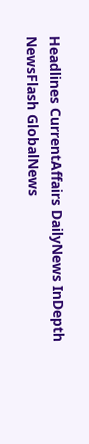Headlines CurrentAffairs DailyNews InDepth NewsFlash GlobalNews